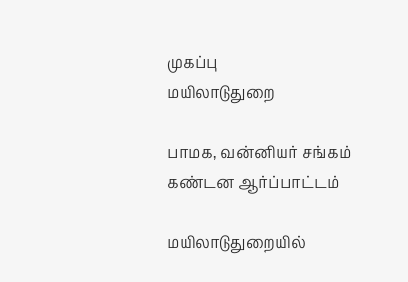முகப்பு
மயிலாடுதுறை

பாமக, வன்னியர் சங்கம் கண்டன ஆர்ப்பாட்டம்

மயிலாடுதுறையில்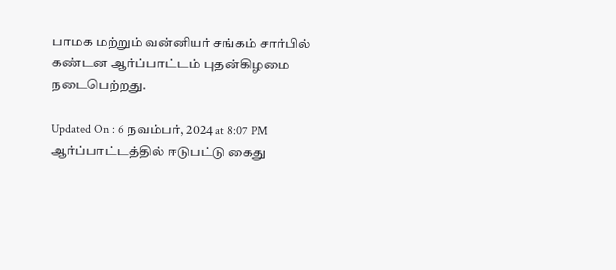பாமக மற்றும் வன்னியர் சங்கம் சார்பில் கண்டன ஆர்ப்பாட்டம் புதன்கிழமை நடைபெற்றது.

Updated On : 6 நவம்பர், 2024 at 8:07 PM
ஆர்ப்பாட்டத்தில் ஈடுபட்டு கைது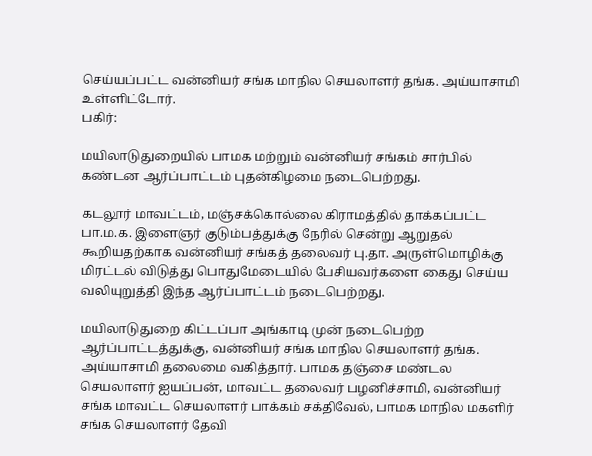செய்யப்பட்ட வன்னியர் சங்க மாநில செயலாளர் தங்க. அய்யாசாமி உள்ளிட்டோர்.
பகிர்:

மயிலாடுதுறையில் பாமக மற்றும் வன்னியர் சங்கம் சார்பில் கண்டன ஆர்ப்பாட்டம் புதன்கிழமை நடைபெற்றது.

கடலூர் மாவட்டம், மஞ்சக்கொல்லை கிராமத்தில் தாக்கப்பட்ட பா.ம.க. இளைஞர் குடும்பத்துக்கு நேரில் சென்று ஆறுதல் கூறியதற்காக வன்னியர் சங்கத் தலைவர் பு.தா. அருள்மொழிக்கு மிரட்டல் விடுத்து பொதுமேடையில் பேசியவர்களை கைது செய்ய வலியுறுத்தி இந்த ஆர்ப்பாட்டம் நடைபெற்றது.

மயிலாடுதுறை கிட்டப்பா அங்காடி முன் நடைபெற்ற ஆர்ப்பாட்டத்துக்கு, வன்னியர் சங்க மாநில செயலாளர் தங்க. அய்யாசாமி தலைமை வகித்தார். பாமக தஞ்சை மண்டல செயலாளர் ஐயப்பன், மாவட்ட தலைவர் பழனிச்சாமி, வன்னியர் சங்க மாவட்ட செயலாளர் பாக்கம் சக்திவேல், பாமக மாநில மகளிர் சங்க செயலாளர் தேவி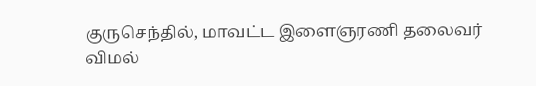குருசெந்தில், மாவட்ட இளைஞரணி தலைவர் விமல்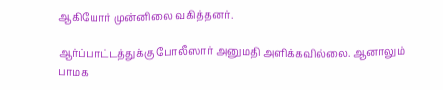ஆகியோர் முன்னிலை வகித்தனர்.

ஆர்ப்பாட்டத்துக்கு போலீஸார் அனுமதி அளிக்கவில்லை. ஆனாலும் பாமக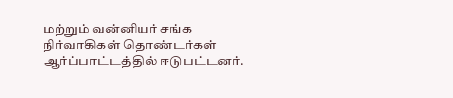மற்றும் வன்னியர் சங்க நிர்வாகிகள் தொண்டர்கள் ஆர்ப்பாட்டத்தில் ஈடுபட்டனர்.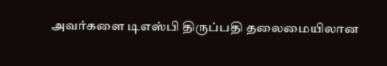அவர்களை டிஎஸ்பி திருப்பதி தலைமையிலான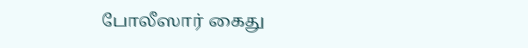போலீஸார் கைது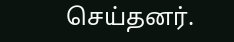செய்தனர்.